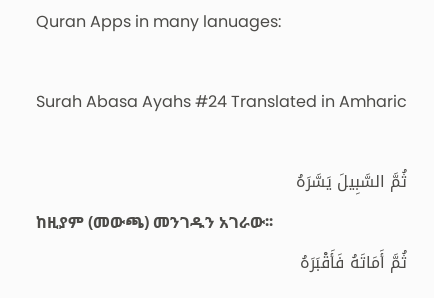Quran Apps in many lanuages:

Surah Abasa Ayahs #24 Translated in Amharic

ثُمَّ السَّبِيلَ يَسَّرَهُ
ከዚያም (መውጫ) መንገዱን አገራው፡፡
ثُمَّ أَمَاتَهُ فَأَقْبَرَهُ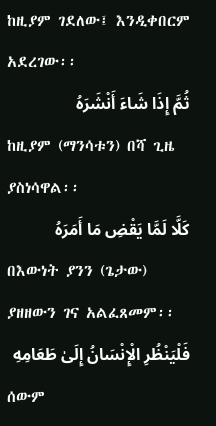ከዚያም ገደለው፤ እንዲቀበርም አደረገው፡፡
ثُمَّ إِذَا شَاءَ أَنْشَرَهُ
ከዚያም (ማንሳቱን) በሻ ጊዜ ያስነሳዋል፡፡
كَلَّا لَمَّا يَقْضِ مَا أَمَرَهُ
በእውነት ያንን (ጌታው) ያዘዘውን ገና አልፈጸመም፡፡
فَلْيَنْظُرِ الْإِنْسَانُ إِلَىٰ طَعَامِهِ
ሰውም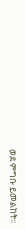ወደ ምግቡ ይመልከት፡፡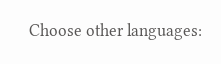Choose other languages: